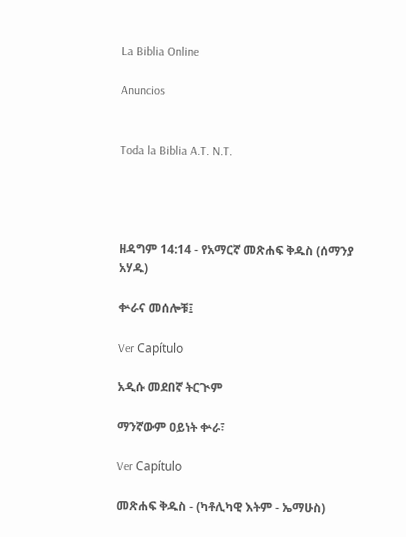La Biblia Online

Anuncios


Toda la Biblia A.T. N.T.




ዘዳግም 14:14 - የአማርኛ መጽሐፍ ቅዱስ (ሰማንያ አሃዱ)

ቍራና መሰሎቹ፤

Ver Capítulo

አዲሱ መደበኛ ትርጒም

ማንኛውም ዐይነት ቍራ፣

Ver Capítulo

መጽሐፍ ቅዱስ - (ካቶሊካዊ እትም - ኤማሁስ)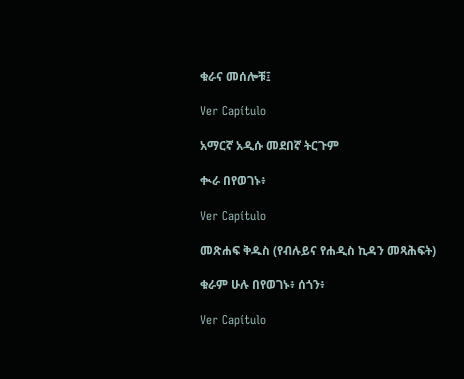ቁራና መሰሎቹ፤

Ver Capítulo

አማርኛ አዲሱ መደበኛ ትርጉም

ቊራ በየወገኑ፥

Ver Capítulo

መጽሐፍ ቅዱስ (የብሉይና የሐዲስ ኪዳን መጻሕፍት)

ቁራም ሁሉ በየወገኑ፥ ሰጎን፥

Ver Capítulo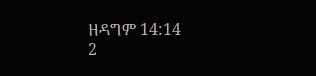ዘዳግም 14:14
2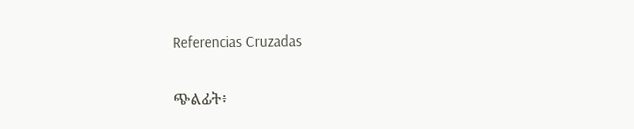Referencias Cruzadas

ጭልፊት፥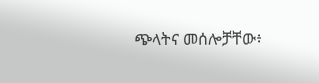ጭላትና መሰሎቻቸው፥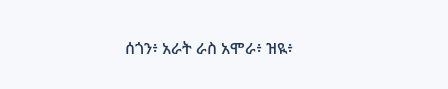ሰጎን፥ አራት ራስ አሞራ፥ ዝዪ፥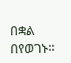በቋል በየወገኑ።